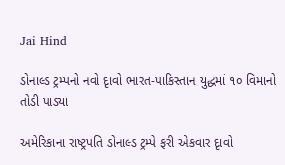Jai Hind

ડોનાલ્ડ ટ્રમ્પનો નવો દૃાવો ભારત-પાકિસ્તાન યુદ્ધમાં ૧૦ વિમાનો તોડી પાડ્યા

અમેરિકાના રાષ્ટ્રપતિ ડોનાલ્ડ ટ્રમ્પે ફરી એકવાર દૃાવો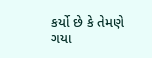કર્યો છે કે તેમણે ગયા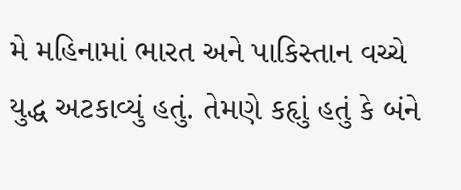મે મહિનામાં ભારત અને પાકિસ્તાન વચ્ચે યુદ્ધ અટકાવ્યું હતું. તેમણે કહૃાું હતું કે બંને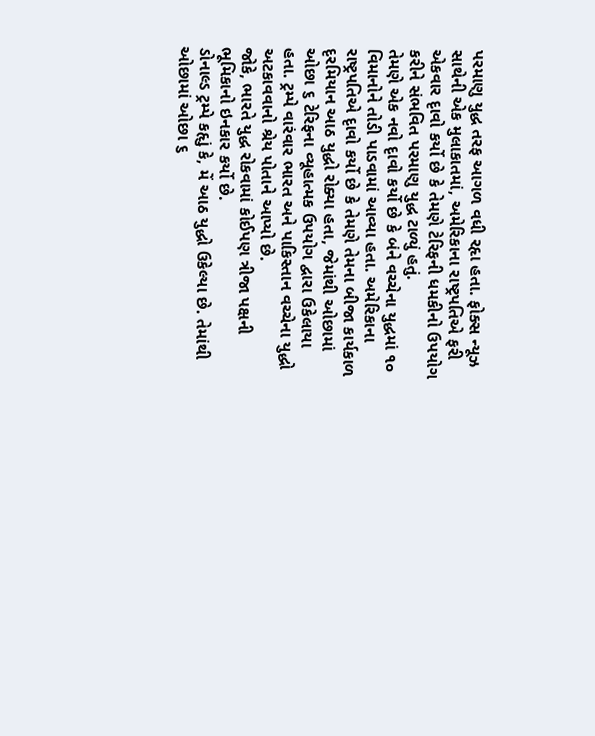પરમાણુ યુદ્ધ તરફ આગળ વધી રહૃા હતા. ફોક્સ ન્યૂઝ સાથેની એક મુલાકાતમાં, અમેરિકાના રાષ્ટ્રપતિએ ફરી એકવાર દૃાવો કર્યો છે કે તેમણે ટેરિફની ધમકીનો ઉપયોગ કરીને સંભવિત પરમાણુ યુદ્ધ ટાળ્યું હતું.
તેમણે એક નવો દૃાવો કર્યો છે કે બંને વચ્ચેના યુદ્ધમાં ૧૦ વિમાનોને તોડી પાડવામાં આવ્યા હતા. અમેરિકાના રાષ્ટ્રપતિએ દૃાવો કર્યો છે કે તેમણે તેમના બીજા કાર્યકાળ દૃરમિયાન આઠ યુદ્ધો રોક્યા હતા, જેમાંથી ઓછામાં ઓછા ૬ ટેરિફના વ્યૂહાત્મક ઉપયોગ દ્વારા ઉકેલાયા હતા. ટ્રમ્પે વારંવાર ભારત અને પાકિસ્તાન વચ્ચેના યુદ્ધો અટકાવવાનો શ્રેય પોતાને આપ્યો છે.
જોકે, ભારતે યુદ્ધ રોકવામાં કોઈપણ ત્રીજા પક્ષની ભૂમિકાનો ઇનકાર કર્યો છે.
ડોનાલ્ડ ટ્રમ્પે કહૃાું કે, મેં આઠ યુદ્ધો ઉકેલ્યા છે. તેમાંથી ઓછામાં ઓછા ૬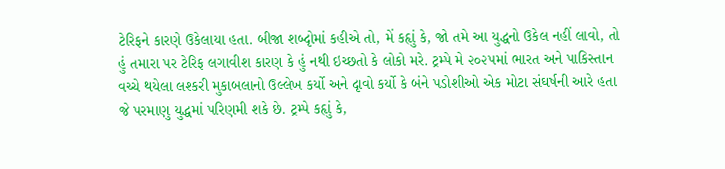ટેરિફને કારણે ઉકેલાયા હતા. બીજા શબ્દૃોમાં કહીએ તો, મેં કહૃાું કે, જો તમે આ યુદ્ધનો ઉકેલ નહીં લાવો, તો હું તમારા પર ટેરિફ લગાવીશ કારણ કે હું નથી ઇચ્છતો કે લોકો મરે. ટ્રમ્પે મે ૨૦૨૫માં ભારત અને પાકિસ્તાન વચ્ચે થયેલા લશ્કરી મુકાબલાનો ઉલ્લેખ કર્યો અને દૃાવો કર્યો કે બંને પડોશીઓ એક મોટા સંઘર્ષની આરે હતા જે પરમાણુ યુદ્ધમાં પરિણમી શકે છે. ટ્રમ્પે કહૃાું કે,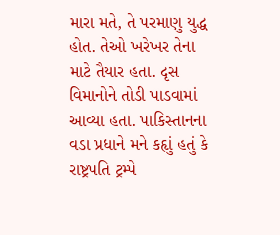મારા મતે, તે પરમાણુ યુદ્ધ હોત. તેઓ ખરેખર તેના માટે તૈયાર હતા. દૃસ વિમાનોને તોડી પાડવામાં આવ્યા હતા. પાકિસ્તાનના વડા પ્રધાને મને કહૃાું હતું કે રાષ્ટ્રપતિ ટ્રમ્પે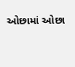ઓછામાં ઓછા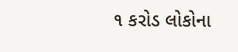૧ કરોડ લોકોના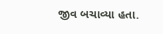જીવ બચાવ્યા હતા.